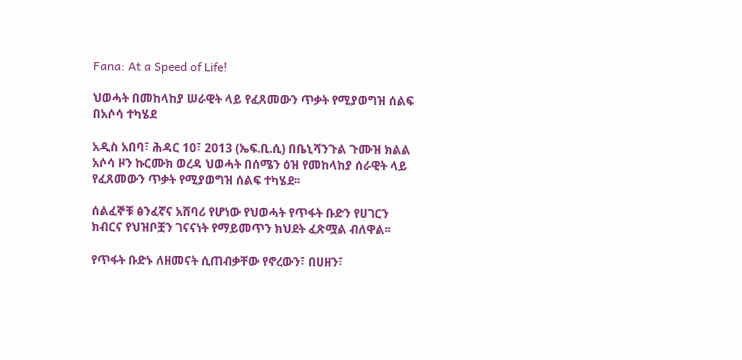Fana: At a Speed of Life!

ህወሓት በመከላከያ ሠራዊት ላይ የፈጸመውን ጥቃት የሚያወግዝ ሰልፍ በአሶሳ ተካሄደ

አዲስ አበባ፣ ሕዳር 10፣ 2013 (ኤፍ.ቢ.ሲ) በቤኒሻንጉል ጉሙዝ ክልል አሶሳ ዞን ኩርሙክ ወረዳ ህወሓት በሰሜን ዕዝ የመከላከያ ሰራዊት ላይ የፈጸመውን ጥቃት የሚያወግዝ ሰልፍ ተካሄደ፡፡

ሰልፈኞቹ ፅንፈኛና አሸባሪ የሆነው የህወሓት የጥፋት ቡድን የሀገርን ክብርና የህዝቦቿን ገናናነት የማይመጥን ክህደት ፈጽሟል ብለዋል፡፡

የጥፋት ቡድኑ ለዘመናት ሲጠብቃቸው የኖረውን፣ በሀዘን፣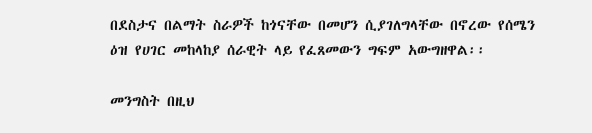በደስታና በልማት ስራዎች ከጎናቸው በመሆን ሲያገለግላቸው በኖረው የሰሜን ዕዝ የሀገር መከላከያ ሰራዊት ላይ የፈጸመውን ግፍም አውግዘዋል፡፡

መንግስት በዚህ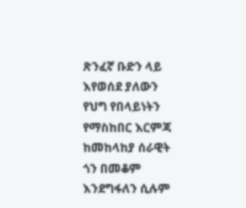ጽንፈኛ ቡድን ላይ እየወሰደ ያለውን የህግ የበላይነትን የማስከበር እርምጃ ከመከላከያ ሰራዊት ጎን በመቆም እንደግፋለን ሲሉም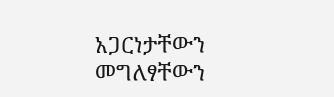አጋርነታቸውን መግለፃቸውን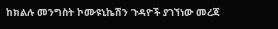ከክልሉ መንግስት ኮሙዩኒኬሽን ጉዳዮች ያገኘነው መረጃ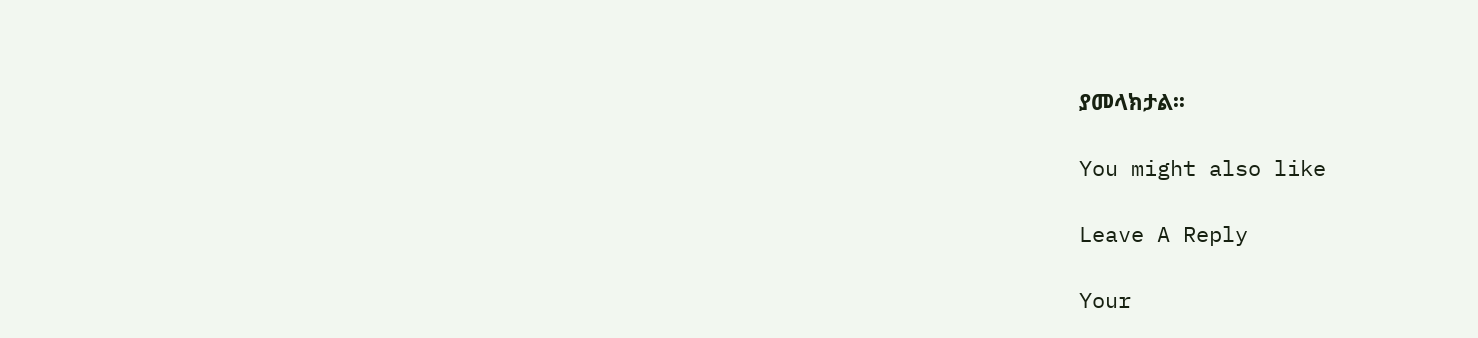ያመላክታል፡፡

You might also like

Leave A Reply

Your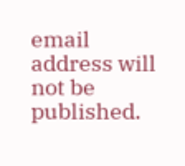email address will not be published.